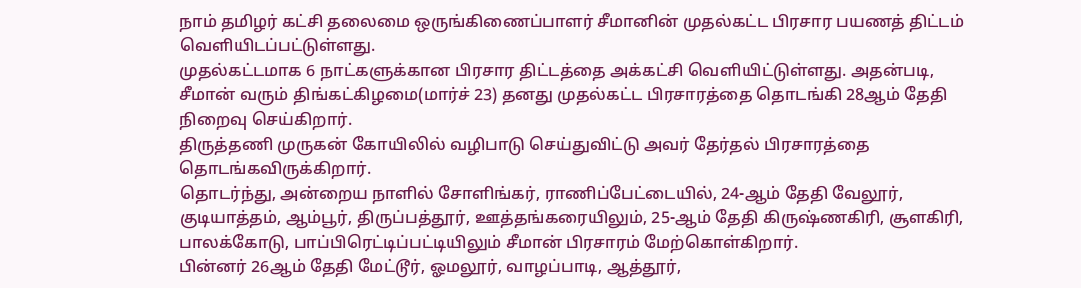நாம் தமிழர் கட்சி தலைமை ஒருங்கிணைப்பாளர் சீமானின் முதல்கட்ட பிரசார பயணத் திட்டம் வெளியிடப்பட்டுள்ளது.
முதல்கட்டமாக 6 நாட்களுக்கான பிரசார திட்டத்தை அக்கட்சி வெளியிட்டுள்ளது. அதன்படி, சீமான் வரும் திங்கட்கிழமை(மார்ச் 23) தனது முதல்கட்ட பிரசாரத்தை தொடங்கி 28ஆம் தேதி நிறைவு செய்கிறார்.
திருத்தணி முருகன் கோயிலில் வழிபாடு செய்துவிட்டு அவர் தேர்தல் பிரசாரத்தை தொடங்கவிருக்கிறார்.
தொடர்ந்து, அன்றைய நாளில் சோளிங்கர், ராணிப்பேட்டையில், 24-ஆம் தேதி வேலூர், குடியாத்தம், ஆம்பூர், திருப்பத்தூர், ஊத்தங்கரையிலும், 25-ஆம் தேதி கிருஷ்ணகிரி, சூளகிரி, பாலக்கோடு, பாப்பிரெட்டிப்பட்டியிலும் சீமான் பிரசாரம் மேற்கொள்கிறார்.
பின்னர் 26ஆம் தேதி மேட்டூர், ஓமலூர், வாழப்பாடி, ஆத்தூர்,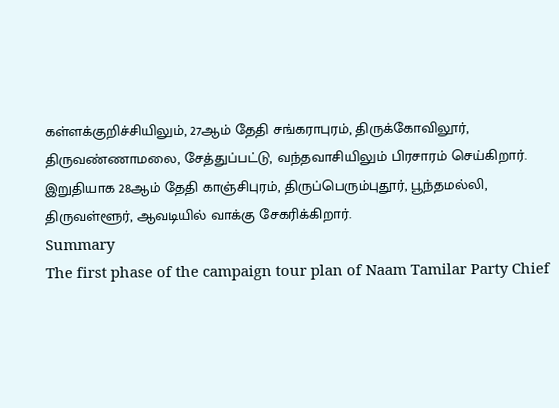கள்ளக்குறிச்சியிலும், 27ஆம் தேதி சங்கராபுரம், திருக்கோவிலூர், திருவண்ணாமலை, சேத்துப்பட்டு, வந்தவாசியிலும் பிரசாரம் செய்கிறார்.
இறுதியாக 28ஆம் தேதி காஞ்சிபுரம், திருப்பெரும்புதூர், பூந்தமல்லி, திருவள்ளூர், ஆவடியில் வாக்கு சேகரிக்கிறார்.
Summary
The first phase of the campaign tour plan of Naam Tamilar Party Chief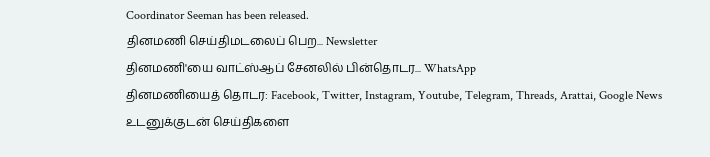Coordinator Seeman has been released.
தினமணி செய்திமடலைப் பெற... Newsletter
தினமணி'யை வாட்ஸ்ஆப் சேனலில் பின்தொடர... WhatsApp
தினமணியைத் தொடர: Facebook, Twitter, Instagram, Youtube, Telegram, Threads, Arattai, Google News
உடனுக்குடன் செய்திகளை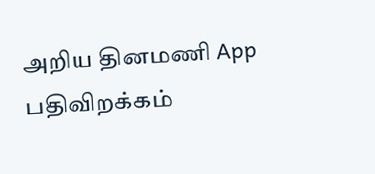அறிய தினமணி App பதிவிறக்கம்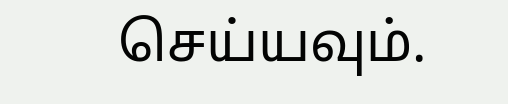செய்யவும்.